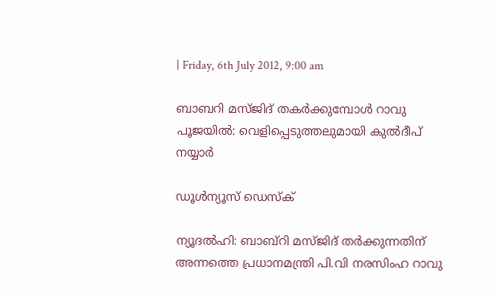| Friday, 6th July 2012, 9:00 am

ബാബറി മസ്ജിദ് തകര്‍ക്കുമ്പോള്‍ റാവു പൂജയില്‍: വെളിപ്പെടുത്തലുമായി കുല്‍ദീപ് നയ്യാര്‍

ഡൂള്‍ന്യൂസ് ഡെസ്‌ക്

ന്യൂദല്‍ഹി: ബാബ്റി മസ്ജിദ് തര്‍ക്കുന്നതിന് അന്നത്തെ പ്രധാനമന്ത്രി പി.വി നരസിംഹ റാവു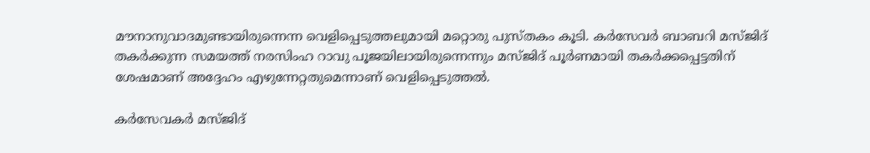മൗനാനുവാദമുണ്ടായിരുന്നെന്ന വെളിപ്പെടുത്തലുമായി മറ്റൊരു പുസ്തകം കൂടി. കര്‍സേവര്‍ ബാബറി മസ്ജിദ് തകര്‍ക്കുന്ന സമയത്ത് നരസിംഹ റാവു പൂജയിലായിരുന്നെന്നും മസ്ജിദ് പൂര്‍ണമായി തകര്‍ക്കപ്പെട്ടതിന് ശേഷമാണ് അദ്ദേഹം എഴുന്നേറ്റതുമെന്നാണ് വെളിപ്പെടുത്തല്‍.

കര്‍സേവകര്‍ മസ്ജിദ്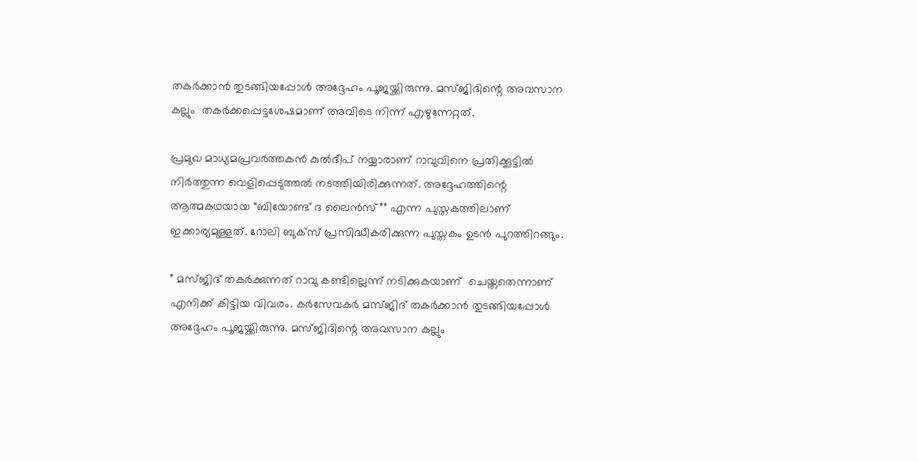തകര്‍ക്കാന്‍ തുടങ്ങിയപ്പോള്‍ അദ്ദേഹം പൂജയ്ക്കിരുന്നു. മസ്ജിദിന്റെ അവസാന കല്ലും  തകര്‍ക്കപ്പെട്ടശേഷമാണ് അവിടെ നിന്ന് എഴുന്നേറ്റത്.

പ്രമുഖ മാധ്യമപ്രവര്‍ത്തകന്‍ കുല്‍ദീപ് നയ്യാരാണ് റാവുവിനെ പ്രതിക്കൂട്ടില്‍ നിര്‍ത്തുന്ന വെളിപ്പെടുത്തല്‍ നടത്തിയിരിക്കുന്നത്. അദ്ദേഹത്തിന്റെ ആത്മകഥയായ “ബിയോണ്ട് ദ ലൈന്‍സ്”” എന്ന പുസ്തകത്തിലാണ് ഇക്കാര്യമുള്ളത്. റോലി ബുക്‌സ് പ്രസിദ്ധീകരിക്കുന്ന പുസ്തകം ഉടന്‍ പുറത്തിറങ്ങും.

” മസ്ജിദ് തകര്‍ക്കുന്നത് റാവു കണ്ടില്ലെന്ന് നടിക്കുകയാണ്  ചെയ്തതെന്നാണ് എനിക്ക് കിട്ടിയ വിവരം. കര്‍സേവകര്‍ മസ്ജിദ് തകര്‍ക്കാന്‍ തുടങ്ങിയപ്പോള്‍ അദ്ദേഹം പൂജയ്ക്കിരുന്നു. മസ്ജിദിന്റെ അവസാന കല്ലും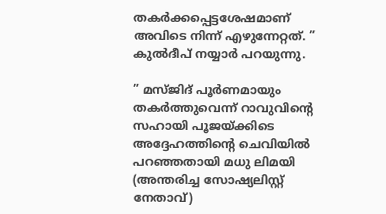തകര്‍ക്കപ്പെട്ടശേഷമാണ് അവിടെ നിന്ന് എഴുന്നേറ്റത്. ” കുല്‍ദീപ് നയ്യാര്‍ പറയുന്നു.

” മസ്ജിദ് പൂര്‍ണമായും തകര്‍ത്തുവെന്ന് റാവുവിന്റെ സഹായി പൂജയ്ക്കിടെ അദ്ദേഹത്തിന്റെ ചെവിയില്‍ പറഞ്ഞതായി മധു ലിമയി (അന്തരിച്ച സോഷ്യലിസ്റ്റ്  നേതാവ്)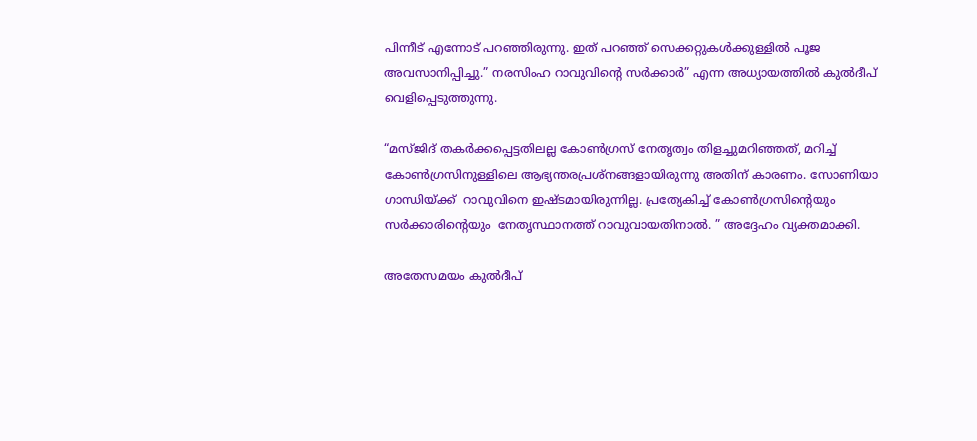പിന്നീട് എന്നോട് പറഞ്ഞിരുന്നു. ഇത് പറഞ്ഞ് സെക്കറ്റുകള്‍ക്കുള്ളില്‍ പൂജ അവസാനിപ്പിച്ചു.” നരസിംഹ റാവുവിന്റെ സര്‍ക്കാര്‍” എന്ന അധ്യായത്തില്‍ കുല്‍ദീപ് വെളിപ്പെടുത്തുന്നു.

“മസ്ജിദ് തകര്‍ക്കപ്പെട്ടതിലല്ല കോണ്‍ഗ്രസ് നേതൃത്വം തിളച്ചുമറിഞ്ഞത്, മറിച്ച് കോണ്‍ഗ്രസിനുള്ളിലെ ആഭ്യന്തരപ്രശ്‌നങ്ങളായിരുന്നു അതിന് കാരണം. സോണിയാ ഗാന്ധിയ്ക്ക്  റാവുവിനെ ഇഷ്ടമായിരുന്നില്ല. പ്രത്യേകിച്ച് കോണ്‍ഗ്രസിന്റെയും സര്‍ക്കാരിന്റെയും  നേതൃസ്ഥാനത്ത് റാവുവായതിനാല്‍. ” അദ്ദേഹം വ്യക്തമാക്കി.

അതേസമയം കുല്‍ദീപ്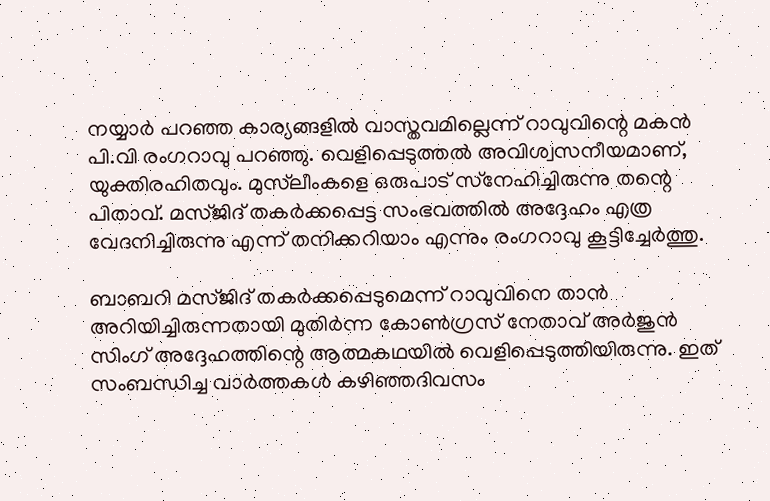നയ്യാര്‍ പറഞ്ഞ കാര്യങ്ങളില്‍ വാസ്തവമില്ലെന്ന് റാവുവിന്റെ മകന്‍ പി.വി രംഗറാവു പറഞ്ഞു. വെളിപ്പെടുത്തല്‍ അവിശ്വസനീയമാണ്, യുക്തിരഹിതവും. മുസ്‌ലീംകളെ ഒരുപാട് സ്‌നേഹിച്ചിരുന്നു തന്റെ പിതാവ്. മസ്ജിദ് തകര്‍ക്കപ്പെട്ട സംഭവത്തില്‍ അദ്ദേഹം എത്ര വേദനിച്ചിരുന്നു എന്ന് തനിക്കറിയാം എന്നും രംഗറാവു കൂട്ടിച്ചേര്‍ത്തു.

ബാബറി മസ്ജിദ് തകര്‍ക്കപ്പെടുമെന്ന് റാവുവിനെ താന്‍ അറിയിച്ചിരുന്നതായി മുതിര്‍ന്ന കോണ്‍ഗ്രസ് നേതാവ് അര്‍ജുന്‍ സിംഗ് അദ്ദേഹത്തിന്റെ ആത്മകഥയില്‍ വെളിപ്പെടുത്തിയിരുന്നു. ഇത് സംബന്ധിച്ച വാര്‍ത്തകള്‍ കഴിഞ്ഞദിവസം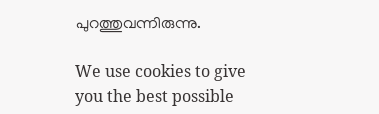പുറത്തുവന്നിരുന്നു.

We use cookies to give you the best possible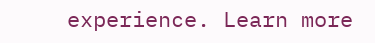experience. Learn more